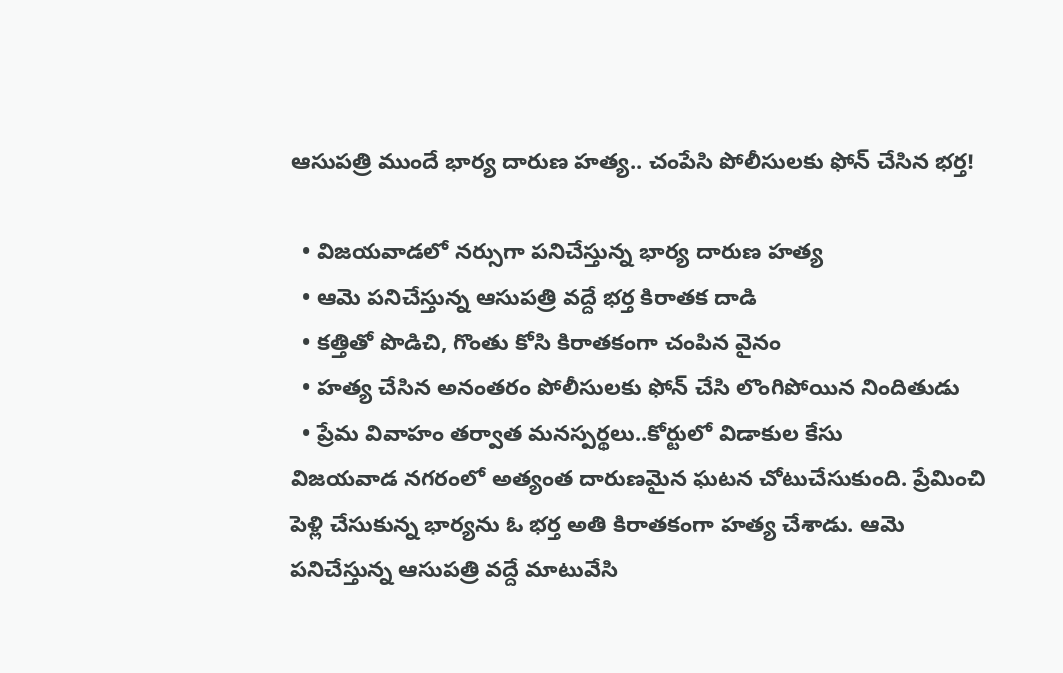ఆసుపత్రి ముందే భార్య దారుణ హత్య.. చంపేసి పోలీసులకు ఫోన్ చేసిన భర్త!

  • విజయవాడలో నర్సుగా పనిచేస్తున్న భార్య దారుణ హత్య
  • ఆమె పనిచేస్తున్న ఆసుపత్రి వద్దే భర్త కిరాతక దాడి
  • కత్తితో పొడిచి, గొంతు కోసి కిరాతకంగా చంపిన వైనం
  • హత్య చేసిన అనంతరం పోలీసులకు ఫోన్ చేసి లొంగిపోయిన నిందితుడు
  • ప్రేమ వివాహం తర్వాత మనస్పర్థలు..కోర్టులో విడాకుల కేసు
విజయవాడ నగరంలో అత్యంత దారుణమైన ఘటన చోటుచేసుకుంది. ప్రేమించి పెళ్లి చేసుకున్న భార్యను ఓ భర్త అతి కిరాతకంగా హత్య చేశాడు. ఆమె పనిచేస్తున్న ఆసుపత్రి వద్దే మాటువేసి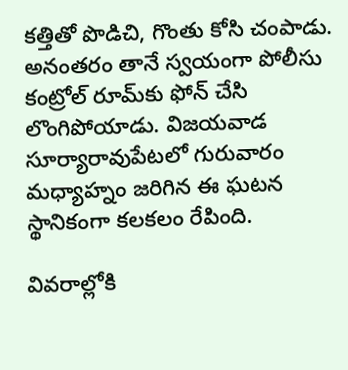కత్తితో పొడిచి, గొంతు కోసి చంపాడు. అనంతరం తానే స్వయంగా పోలీసు కంట్రోల్ రూమ్‌కు ఫోన్ చేసి లొంగిపోయాడు. విజయవాడ సూర్యారావుపేటలో గురువారం మధ్యాహ్నం జరిగిన ఈ ఘటన స్థానికంగా కలకలం రేపింది.

వివరాల్లోకి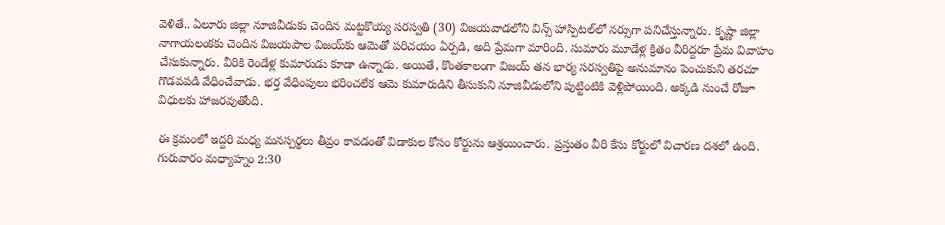వెళితే.. ఏలూరు జిల్లా నూజివీడుకు చెందిన మట్టకొయ్య సరస్వతి (30) విజయవాడలోని విన్స్ హాస్పిటల్‌లో నర్సుగా పనిచేస్తున్నారు. కృష్ణా జిల్లా నాగాయలంకకు చెందిన విజయపాల విజయ్‌కు ఆమెతో పరిచయం ఏర్పడి, అది ప్రేమగా మారింది. సుమారు మూడేళ్ల క్రితం వీరిద్దరూ ప్రేమ వివాహం చేసుకున్నారు. వీరికి రెండేళ్ల కుమారుడు కూడా ఉన్నాడు. అయితే, కొంతకాలంగా విజయ్‌ తన భార్య సరస్వతిపై అనుమానం పెంచుకుని తరచూ గొడవపడి వేధించేవాడు. భర్త వేధింపులు భరించలేక ఆమె కుమారుడిని తీసుకుని నూజివీడులోని పుట్టింటికి వెళ్లిపోయింది. అక్కడి నుంచే రోజూ విధులకు హాజరవుతోంది.

ఈ క్రమంలో ఇద్దరి మధ్య మనస్పర్థలు తీవ్రం కావడంతో విడాకుల కోసం కోర్టును ఆశ్రయించారు. ప్రస్తుతం వీరి కేసు కోర్టులో విచారణ దశలో ఉంది. గురువారం మధ్యాహ్నం 2:30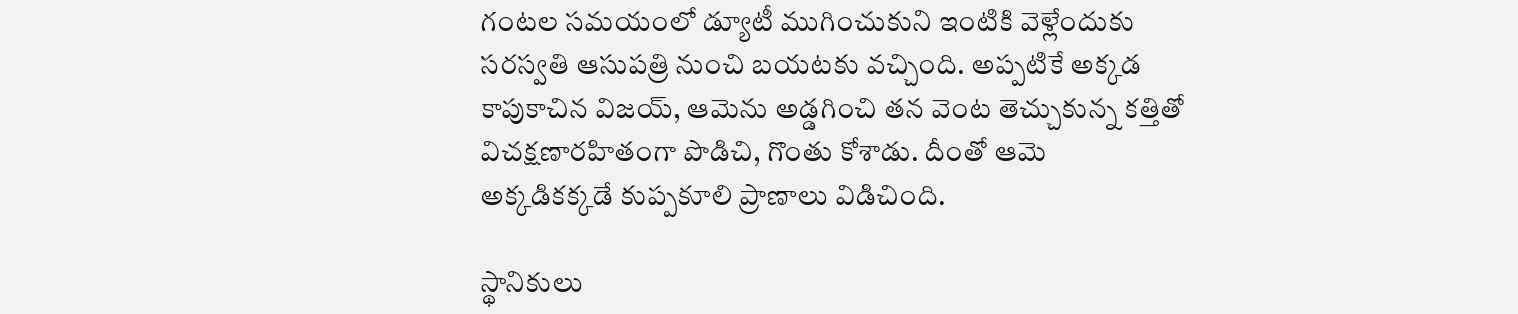గంటల సమయంలో డ్యూటీ ముగించుకుని ఇంటికి వెళ్లేందుకు సరస్వతి ఆసుపత్రి నుంచి బయటకు వచ్చింది. అప్పటికే అక్కడ కాపుకాచిన విజయ్‌, ఆమెను అడ్డగించి తన వెంట తెచ్చుకున్న కత్తితో విచక్షణారహితంగా పొడిచి, గొంతు కోశాడు. దీంతో ఆమె అక్కడికక్కడే కుప్పకూలి ప్రాణాలు విడిచింది.

స్థానికులు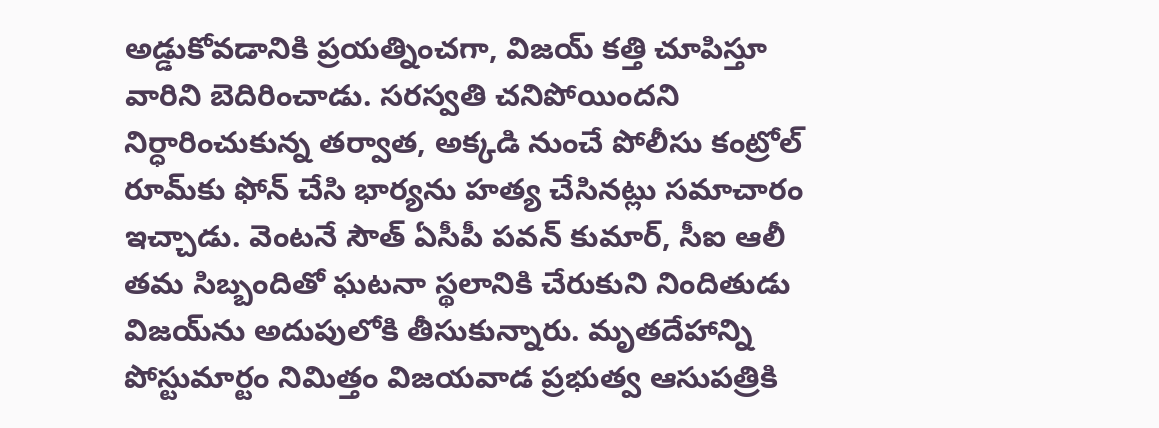అడ్డుకోవడానికి ప్రయత్నించగా, విజయ్‌ కత్తి చూపిస్తూ వారిని బెదిరించాడు. సరస్వతి చనిపోయిందని నిర్ధారించుకున్న తర్వాత, అక్కడి నుంచే పోలీసు కంట్రోల్ రూమ్‌కు ఫోన్ చేసి భార్యను హత్య చేసినట్లు సమాచారం ఇచ్చాడు. వెంటనే సౌత్‌ ఏసీపీ పవన్ కుమార్‌, సీఐ ఆలీ తమ సిబ్బందితో ఘటనా స్థలానికి చేరుకుని నిందితుడు విజయ్‌ను అదుపులోకి తీసుకున్నారు. మృతదేహాన్ని పోస్టుమార్టం నిమిత్తం విజయవాడ ప్రభుత్వ ఆసుపత్రికి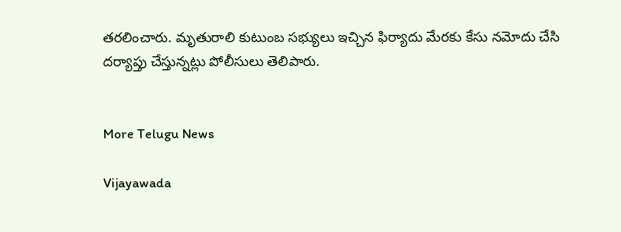తరలించారు. మృతురాలి కుటుంబ సభ్యులు ఇచ్చిన ఫిర్యాదు మేరకు కేసు నమోదు చేసి దర్యాప్తు చేస్తున్నట్లు పోలీసులు తెలిపారు.


More Telugu News

Vijayawada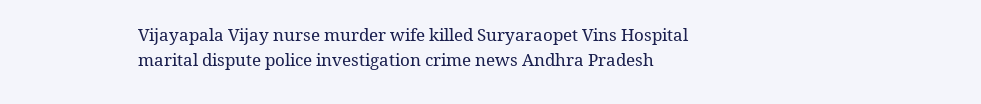Vijayapala Vijay nurse murder wife killed Suryaraopet Vins Hospital marital dispute police investigation crime news Andhra Pradesh